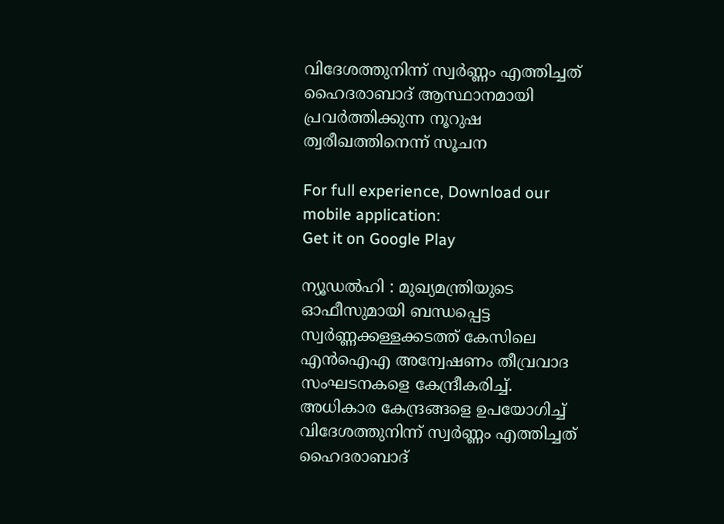വിദേശത്തുനിന്ന് സ്വര്‍ണ്ണം എത്തിച്ചത് ഹൈദരാബാദ് ആസ്ഥാനമായി പ്രവര്‍ത്തിക്കുന്ന നൂറുഷ ത്വരീഖത്തിനെന്ന് സൂചന

For full experience, Download our mobile application:
Get it on Google Play

ന്യൂഡല്‍ഹി : മുഖ്യമന്ത്രിയുടെ ഓഫീസുമായി ബന്ധപ്പെട്ട സ്വര്‍ണ്ണക്കള്ളക്കടത്ത് കേസിലെ എന്‍ഐഎ അന്വേഷണം തീവ്രവാദ സംഘടനകളെ കേന്ദ്രീകരിച്ച്‌. അധികാര കേന്ദ്രങ്ങളെ ഉപയോഗിച്ച്‌ വിദേശത്തുനിന്ന് സ്വര്‍ണ്ണം എത്തിച്ചത് ഹൈദരാബാദ്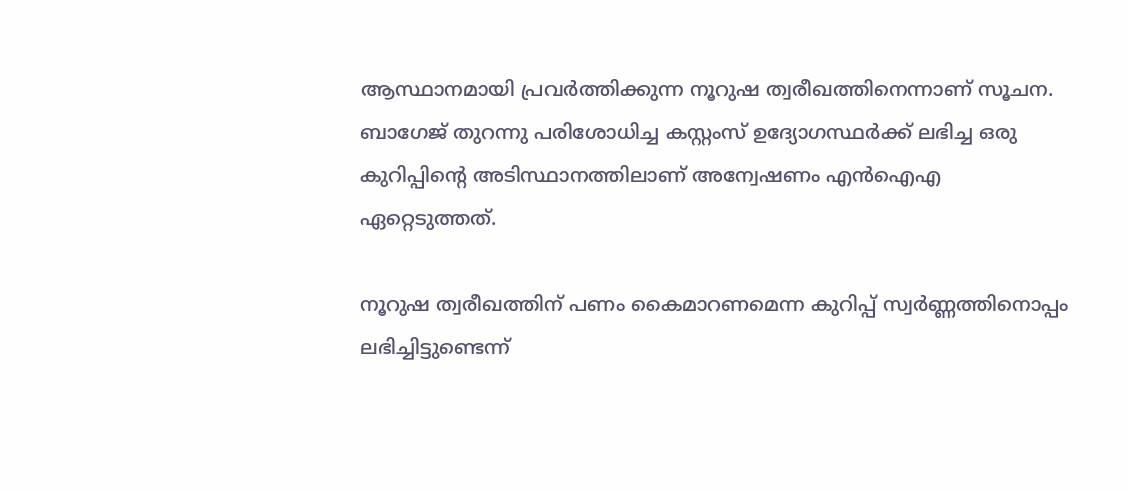ആസ്ഥാനമായി പ്രവര്‍ത്തിക്കുന്ന നൂറുഷ ത്വരീഖത്തിനെന്നാണ് സൂചന. ബാഗേജ് തുറന്നു പരിശോധിച്ച കസ്റ്റംസ് ഉദ്യോഗസ്ഥര്‍ക്ക് ലഭിച്ച ഒരു കുറിപ്പിന്റെ അടിസ്ഥാനത്തിലാണ് അന്വേഷണം എന്‍ഐഎ ഏറ്റെടുത്തത്.

നൂറുഷ ത്വരീഖത്തിന് പണം കൈമാറണമെന്ന കുറിപ്പ് സ്വര്‍ണ്ണത്തിനൊപ്പം ലഭിച്ചിട്ടുണ്ടെന്ന്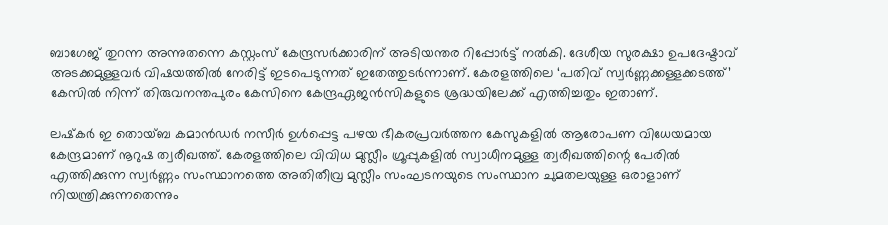ബാഗേജ് തുറന്ന അന്നുതന്നെ കസ്റ്റംസ് കേന്ദ്രസര്‍ക്കാരിന് അടിയന്തര റിപ്പോര്‍ട്ട് നല്‍കി. ദേശീയ സുരക്ഷാ ഉപദേഷ്ടാവ് അടക്കമുള്ളവര്‍ വിഷയത്തില്‍ നേരിട്ട് ഇടപെടുന്നത് ഇതേത്തുടര്‍ന്നാണ്. കേരളത്തിലെ ‘പതിവ് സ്വര്‍ണ്ണക്കള്ളക്കടത്ത്’ കേസില്‍ നിന്ന് തിരുവനന്തപുരം കേസിനെ കേന്ദ്രഏജന്‍സികളുടെ ശ്രദ്ധയിലേക്ക് എത്തിച്ചതും ഇതാണ്.

ലഷ്‌കര്‍ ഇ തൊയ്ബ കമാന്‍ഡര്‍ നസീര്‍ ഉള്‍പ്പെട്ട പഴയ ഭീകരപ്രവര്‍ത്തന കേസുകളില്‍ ആരോപണ വിധേയമായ കേന്ദ്രമാണ് നൂറുഷ ത്വരീഖത്ത്. കേരളത്തിലെ വിവിധ മുസ്ലീം ഗ്രൂപ്പുകളില്‍ സ്വാധീനമുള്ള ത്വരീഖത്തിന്റെ പേരില്‍ എത്തിക്കുന്ന സ്വര്‍ണ്ണം സംസ്ഥാനത്തെ അതിതീവ്ര മുസ്ലീം സംഘടനയുടെ സംസ്ഥാന ചുമതലയുള്ള ഒരാളാണ് നിയന്ത്രിക്കുന്നതെന്നും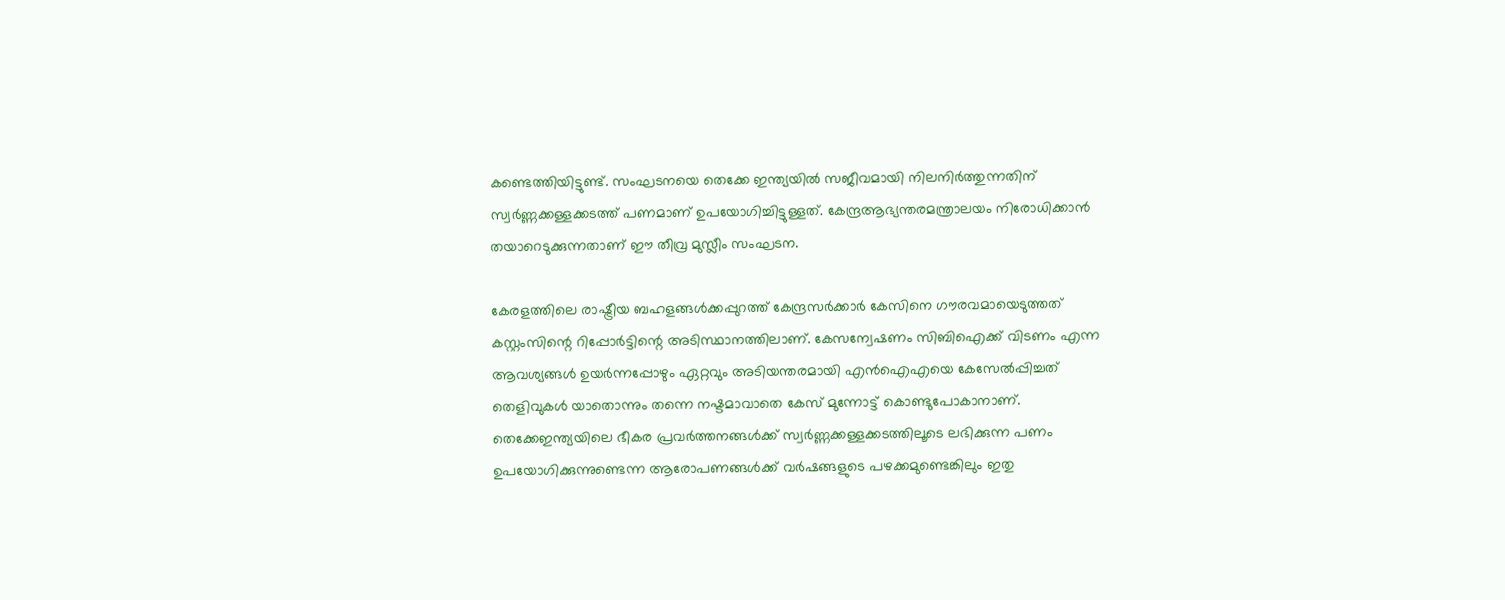കണ്ടെത്തിയിട്ടുണ്ട്. സംഘടനയെ തെക്കേ ഇന്ത്യയില്‍ സജീവമായി നിലനിര്‍ത്തുന്നതിന് സ്വര്‍ണ്ണക്കള്ളക്കടത്ത് പണമാണ് ഉപയോഗിച്ചിട്ടുള്ളത്. കേന്ദ്രആഭ്യന്തരമന്ത്രാലയം നിരോധിക്കാന്‍ തയാറെടുക്കുന്നതാണ് ഈ തീവ്ര മുസ്ലീം സംഘടന.

കേരളത്തിലെ രാഷ്ട്രീയ ബഹളങ്ങള്‍ക്കപ്പുറത്ത് കേന്ദ്രസര്‍ക്കാര്‍ കേസിനെ ഗൗരവമായെടുത്തത് കസ്റ്റംസിന്റെ റിപ്പോര്‍ട്ടിന്റെ അടിസ്ഥാനത്തിലാണ്. കേസന്വേഷണം സിബിഐക്ക് വിടണം എന്ന ആവശ്യങ്ങള്‍ ഉയര്‍ന്നപ്പോഴും ഏറ്റവും അടിയന്തരമായി എന്‍ഐഎയെ കേസേല്‍പ്പിച്ചത് തെളിവുകള്‍ യാതൊന്നും തന്നെ നഷ്ടമാവാതെ കേസ് മുന്നോട്ട് കൊണ്ടുപോകാനാണ്. തെക്കേഇന്ത്യയിലെ ഭീകര പ്രവര്‍ത്തനങ്ങള്‍ക്ക് സ്വര്‍ണ്ണക്കള്ളക്കടത്തിലൂടെ ലഭിക്കുന്ന പണം ഉപയോഗിക്കുന്നുണ്ടെന്ന ആരോപണങ്ങള്‍ക്ക് വര്‍ഷങ്ങളുടെ പഴക്കമുണ്ടെങ്കിലും ഇതു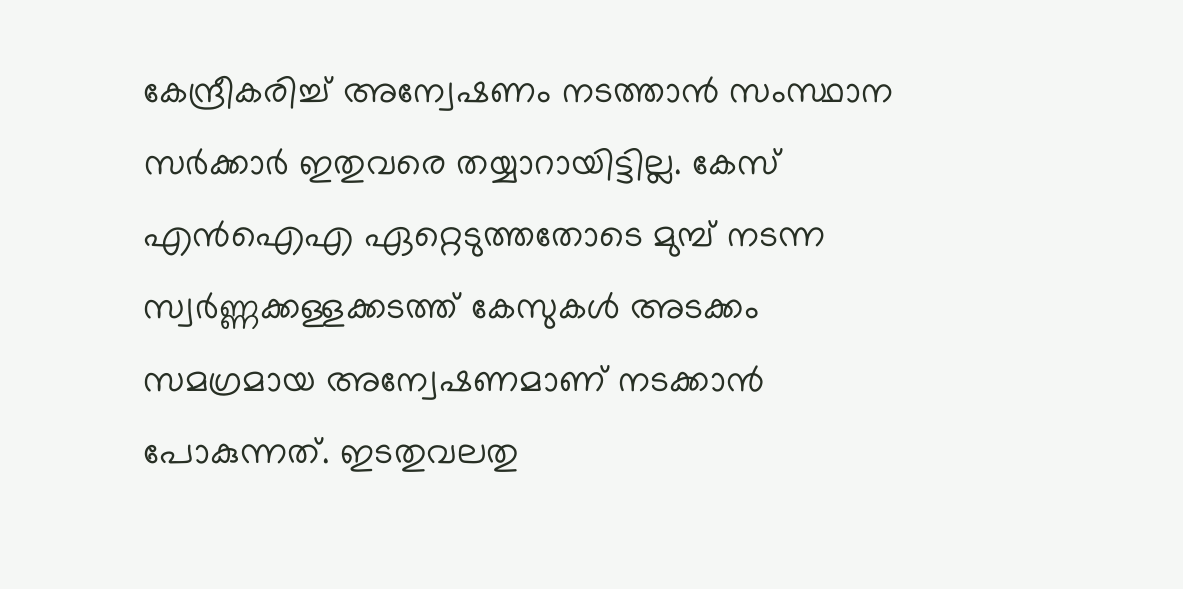കേന്ദ്രീകരിച്ച്‌ അന്വേഷണം നടത്താന്‍ സംസ്ഥാന സര്‍ക്കാര്‍ ഇതുവരെ തയ്യാറായിട്ടില്ല. കേസ് എന്‍ഐഎ ഏറ്റെടുത്തതോടെ മുമ്പ് നടന്ന സ്വര്‍ണ്ണക്കള്ളക്കടത്ത് കേസുകള്‍ അടക്കം സമഗ്രമായ അന്വേഷണമാണ് നടക്കാന്‍ പോകുന്നത്. ഇടതുവലതു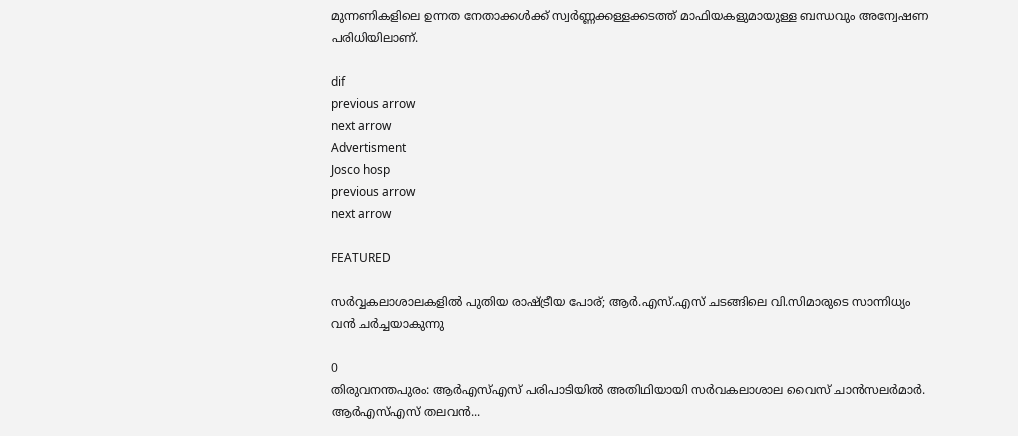മുന്നണികളിലെ ഉന്നത നേതാക്കള്‍ക്ക് സ്വര്‍ണ്ണക്കള്ളക്കടത്ത് മാഫിയകളുമായുള്ള ബന്ധവും അന്വേഷണ പരിധിയിലാണ്.

dif
previous arrow
next arrow
Advertisment
Josco hosp
previous arrow
next arrow

FEATURED

സർവ്വകലാശാലകളിൽ പുതിയ രാഷ്ട്രീയ പോര്; ആർ.എസ്.എസ് ചടങ്ങിലെ വി.സിമാരുടെ സാന്നിധ്യം വൻ ചർച്ചയാകുന്നു

0
തിരുവനന്തപുരം: ആർഎസ്എസ് പരിപാടിയിൽ അതിഥിയായി സർവകലാശാല വൈസ് ചാൻസലർമാർ. ആർഎസ്എസ് തലവൻ...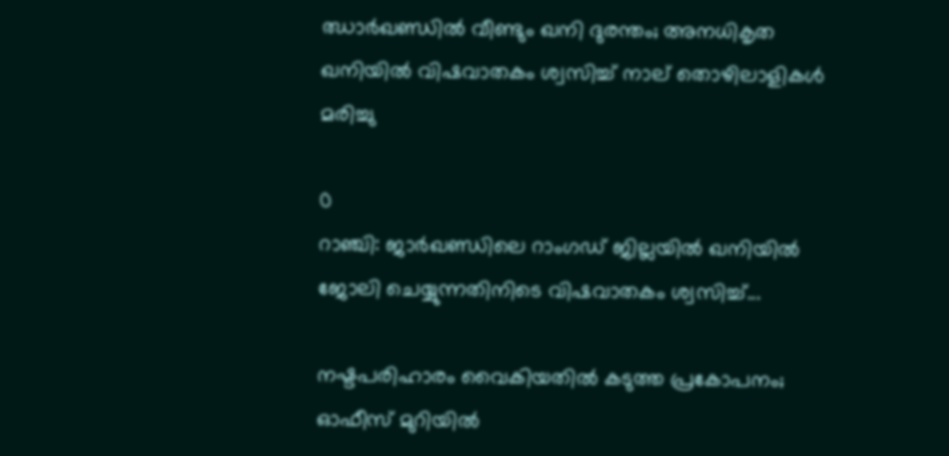ഝാർഖണ്ഡിൽ വീണ്ടും ഖനി ദുരന്തം; അനധികൃത ഖനിയിൽ വിഷവാതകം ശ്വസിച്ച് നാല് തൊഴിലാളികൾ മരിച്ചു

0
റാഞ്ചി: ജാര്‍ഖണ്ഡിലെ റാംഗഡ് ജില്ലയിൽ ഖനിയില്‍ ജോലി ചെയ്യുന്നതിനിടെ വിഷവാതകം ശ്വസിച്ച്...

നഷ്ടപരിഹാരം വൈകിയതിൽ കടുത്ത പ്രകോപനം; ഓഫീസ് മുറിയിൽ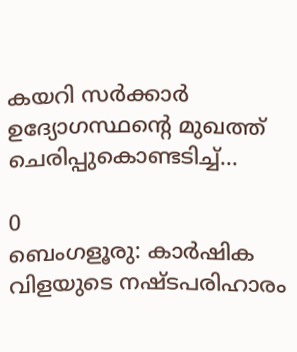കയറി സർക്കാർ ഉദ്യോഗസ്ഥന്റെ മുഖത്ത് ചെരിപ്പുകൊണ്ടടിച്ച്...

0
ബെംഗളൂരു: കാർഷിക വിളയുടെ നഷ്ടപരിഹാരം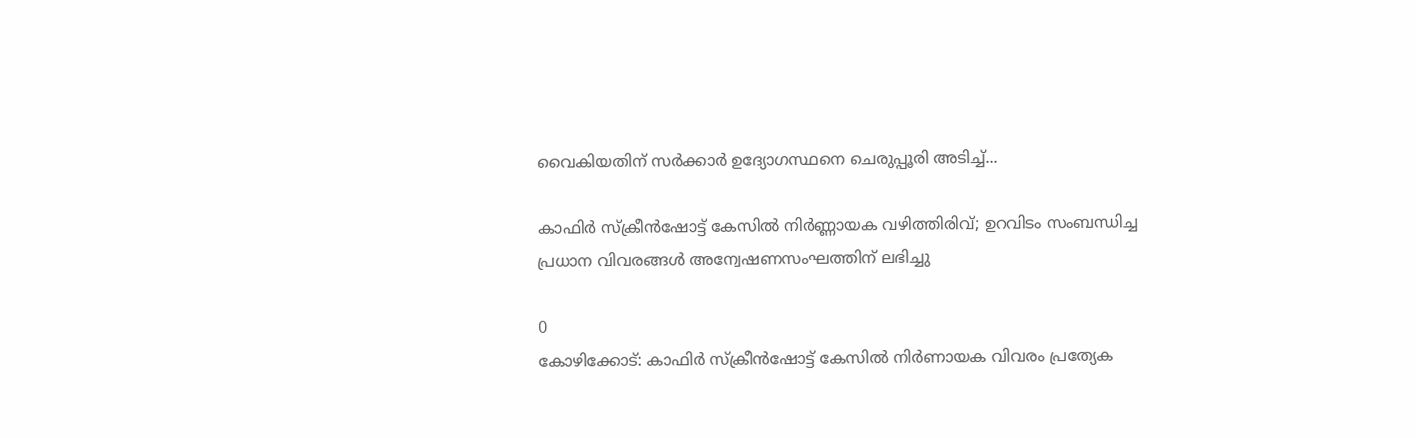വൈകിയതിന് സര്‍ക്കാര്‍ ഉദ്യോഗസ്ഥനെ ചെരുപ്പൂരി അടിച്ച്...

കാഫിർ സ്ക്രീൻഷോട്ട് കേസിൽ നിർണ്ണായക വഴിത്തിരിവ്; ഉറവിടം സംബന്ധിച്ച പ്രധാന വിവരങ്ങൾ അന്വേഷണസംഘത്തിന് ലഭിച്ചു

0
കോഴിക്കോട്: കാഫിര്‍ സ്‌ക്രീന്‍ഷോട്ട് കേസില്‍ നിര്‍ണായക വിവരം പ്രത്യേക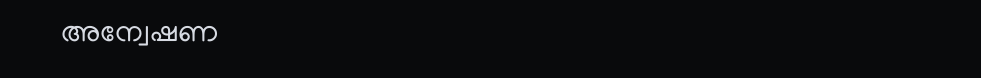അന്വേഷണ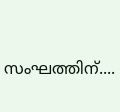സംഘത്തിന്....